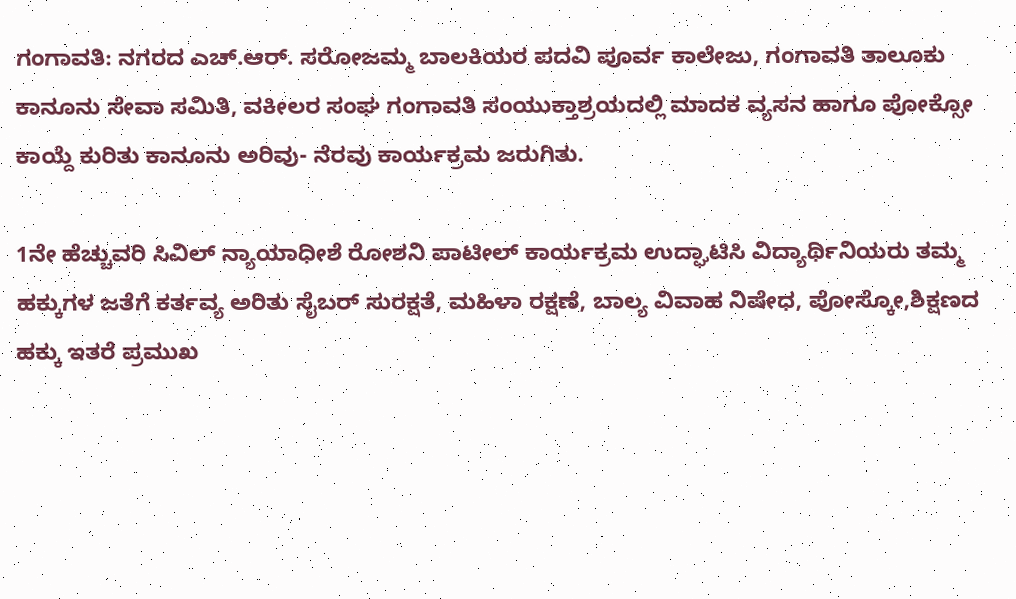ಗಂಗಾವತಿ: ನಗರದ ಎಚ್.ಆರ್. ಸರೋಜಮ್ಮ ಬಾಲಕಿಯರ ಪದವಿ ಪೂರ್ವ ಕಾಲೇಜು, ಗಂಗಾವತಿ ತಾಲೂಕು ಕಾನೂನು ಸೇವಾ ಸಮಿತಿ, ವಕೀಲರ ಸಂಘ ಗಂಗಾವತಿ ಸಂಯುಕ್ತಾಶ್ರಯದಲ್ಲಿ ಮಾದಕ ವ್ಯಸನ ಹಾಗೂ ಪೋಕ್ಸೋ ಕಾಯ್ದೆ ಕುರಿತು ಕಾನೂನು ಅರಿವು- ನೆರವು ಕಾರ್ಯಕ್ರಮ ಜರುಗಿತು.

1ನೇ ಹೆಚ್ಚುವರಿ ಸಿವಿಲ್ ನ್ಯಾಯಾಧೀಶೆ ರೋಶನಿ ಪಾಟೀಲ್ ಕಾರ್ಯಕ್ರಮ ಉದ್ಘಾಟಿಸಿ ವಿದ್ಯಾರ್ಥಿನಿಯರು ತಮ್ಮ ಹಕ್ಕುಗಳ ಜತೆಗೆ ಕರ್ತವ್ಯ ಅರಿತು ಸೈಬರ್ ಸುರಕ್ಷತೆ, ಮಹಿಳಾ ರಕ್ಷಣೆ, ಬಾಲ್ಯ ವಿವಾಹ ನಿಷೇಧ, ಪೋಸ್ಕೋ,ಶಿಕ್ಷಣದ ಹಕ್ಕು ಇತರೆ ಪ್ರಮುಖ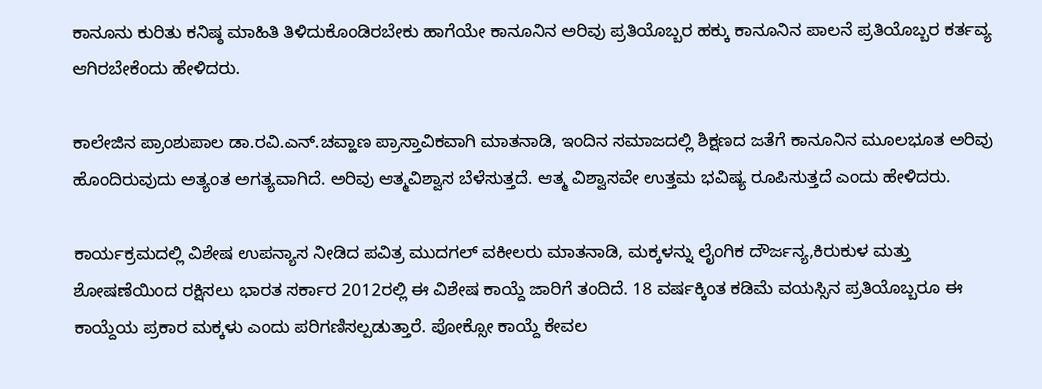ಕಾನೂನು ಕುರಿತು ಕನಿಷ್ಠ ಮಾಹಿತಿ ತಿಳಿದುಕೊಂಡಿರಬೇಕು ಹಾಗೆಯೇ ಕಾನೂನಿನ ಅರಿವು ಪ್ರತಿಯೊಬ್ಬರ ಹಕ್ಕು ಕಾನೂನಿನ ಪಾಲನೆ ಪ್ರತಿಯೊಬ್ಬರ ಕರ್ತವ್ಯ ಆಗಿರಬೇಕೆಂದು ಹೇಳಿದರು.

ಕಾಲೇಜಿನ ಪ್ರಾಂಶುಪಾಲ ಡಾ.ರವಿ.ಎನ್.ಚವ್ಹಾಣ ಪ್ರಾಸ್ತಾವಿಕವಾಗಿ ಮಾತನಾಡಿ, ಇಂದಿನ ಸಮಾಜದಲ್ಲಿ ಶಿಕ್ಷಣದ ಜತೆಗೆ ಕಾನೂನಿನ ಮೂಲಭೂತ ಅರಿವು ಹೊಂದಿರುವುದು ಅತ್ಯಂತ ಅಗತ್ಯವಾಗಿದೆ. ಅರಿವು ಆತ್ಮವಿಶ್ವಾಸ ಬೆಳೆಸುತ್ತದೆ. ಆತ್ಮ ವಿಶ್ವಾಸವೇ ಉತ್ತಮ ಭವಿಷ್ಯ ರೂಪಿಸುತ್ತದೆ ಎಂದು ಹೇಳಿದರು.

ಕಾರ್ಯಕ್ರಮದಲ್ಲಿ ವಿಶೇಷ ಉಪನ್ಯಾಸ ನೀಡಿದ ಪವಿತ್ರ ಮುದಗಲ್ ವಕೀಲರು ಮಾತನಾಡಿ, ಮಕ್ಕಳನ್ನು ಲೈಂಗಿಕ ದೌರ್ಜನ್ಯ,ಕಿರುಕುಳ ಮತ್ತು ಶೋಷಣೆಯಿಂದ ರಕ್ಷಿಸಲು ಭಾರತ ಸರ್ಕಾರ 2012ರಲ್ಲಿ ಈ ವಿಶೇಷ ಕಾಯ್ದೆ ಜಾರಿಗೆ ತಂದಿದೆ. 18 ವರ್ಷಕ್ಕಿಂತ ಕಡಿಮೆ ವಯಸ್ಸಿನ ಪ್ರತಿಯೊಬ್ಬರೂ ಈ ಕಾಯ್ದೆಯ ಪ್ರಕಾರ ಮಕ್ಕಳು ಎಂದು ಪರಿಗಣಿಸಲ್ಪಡುತ್ತಾರೆ. ಪೋಕ್ಸೋ ಕಾಯ್ದೆ ಕೇವಲ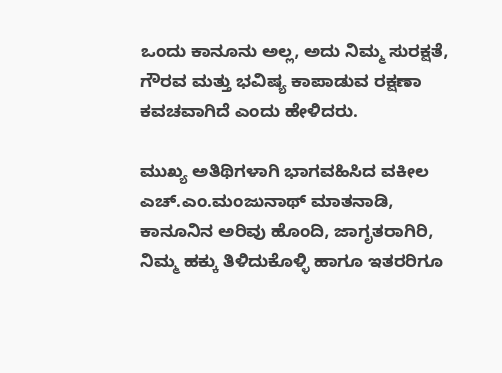ಒಂದು ಕಾನೂನು ಅಲ್ಲ, ಅದು ನಿಮ್ಮ ಸುರಕ್ಷತೆ, ಗೌರವ ಮತ್ತು ಭವಿಷ್ಯ ಕಾಪಾಡುವ ರಕ್ಷಣಾ ಕವಚವಾಗಿದೆ ಎಂದು ಹೇಳಿದರು.

ಮುಖ್ಯ ಅತಿಥಿಗಳಾಗಿ ಭಾಗವಹಿಸಿದ ವಕೀಲ ಎಚ್.ಎಂ.ಮಂಜುನಾಥ್ ಮಾತನಾಡಿ, ಕಾನೂನಿನ ಅರಿವು ಹೊಂದಿ, ಜಾಗೃತರಾಗಿರಿ, ನಿಮ್ಮ ಹಕ್ಕು ತಿಳಿದುಕೊಳ್ಳಿ ಹಾಗೂ ಇತರರಿಗೂ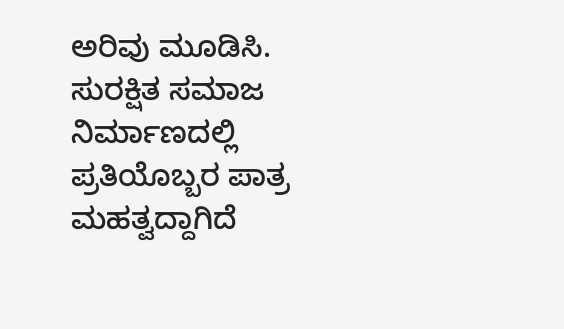ಅರಿವು ಮೂಡಿಸಿ. ಸುರಕ್ಷಿತ ಸಮಾಜ ನಿರ್ಮಾಣದಲ್ಲಿ ಪ್ರತಿಯೊಬ್ಬರ ಪಾತ್ರ ಮಹತ್ವದ್ದಾಗಿದೆ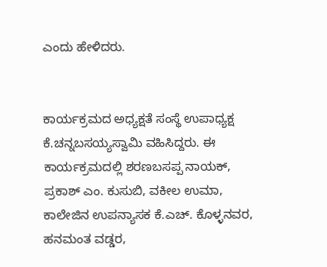ಎಂದು ಹೇಳಿದರು.


ಕಾರ್ಯಕ್ರಮದ ಅಧ್ಯಕ್ಷತೆ ಸಂಸ್ಥೆ ಉಪಾಧ್ಯಕ್ಷ ಕೆ.ಚನ್ನಬಸಯ್ಯಸ್ವಾಮಿ ವಹಿಸಿದ್ದರು. ಈ ಕಾರ್ಯಕ್ರಮದಲ್ಲಿ ಶರಣಬಸಪ್ಪ ನಾಯಕ್, ಪ್ರಕಾಶ್ ಎಂ. ಕುಸುಬಿ, ವಕೀಲ ಉಮಾ, ಕಾಲೇಜಿನ ಉಪನ್ಯಾಸಕ ಕೆ.ಎಚ್. ಕೊಳ್ಳನವರ, ಹನಮಂತ ವಡ್ಡರ,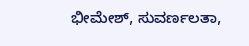ಭೀಮೇಶ್, ಸುವರ್ಣಲತಾ,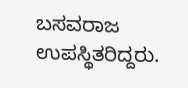ಬಸವರಾಜ ಉಪಸ್ಥಿತರಿದ್ದರು.